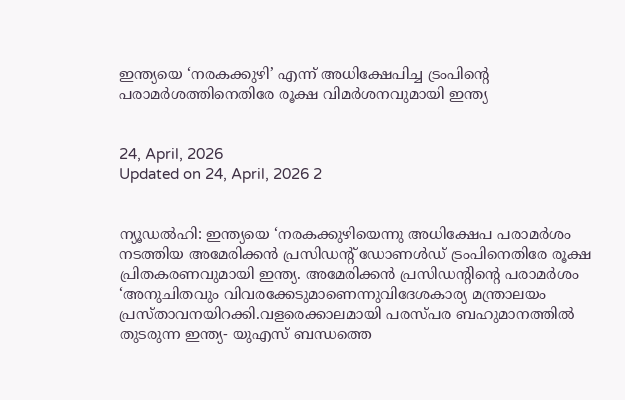ഇന്ത്യയെ ‘നരകക്കുഴി’ എന്ന് അധിക്ഷേപിച്ച ട്രംപിന്റെ പരാമര്‍ശത്തിനെതിരേ രൂക്ഷ വിമര്‍ശനവുമായി ഇന്ത്യ


24, April, 2026
Updated on 24, April, 2026 2


ന്യൂഡല്‍ഹി: ഇന്ത്യയെ ‘നരകക്കുഴിയെന്നു അധിക്ഷേപ പരാമര്‍ശം നടത്തിയ അമേരിക്കന്‍ പ്രസിഡന്റ് ഡോണള്‍ഡ് ട്രംപിനെതിരേ രൂക്ഷ പ്രിതകരണവുമായി ഇന്ത്യ. അമേരിക്കന്‍ പ്രസിഡന്റിന്റെ പരാമര്‍ശം ‘അനുചിതവും വിവരക്കേടുമാണെന്നുവിദേശകാര്യ മന്ത്രാലയം പ്രസ്താവനയിറക്കി.വളരെക്കാലമായി പരസ്പര ബഹുമാനത്തില്‍ തുടരുന്ന ഇന്ത്യ- യുഎസ് ബന്ധത്തെ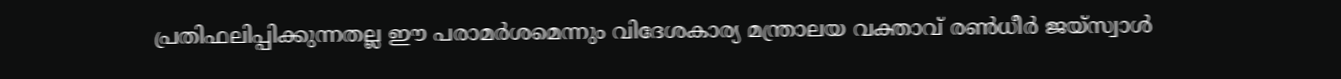പ്രതിഫലിപ്പിക്കുന്നതല്ല ഈ പരാമര്‍ശമെന്നും വിദേശകാര്യ മന്ത്രാലയ വക്താവ് രണ്‍ധീര്‍ ജയ്സ്വാള്‍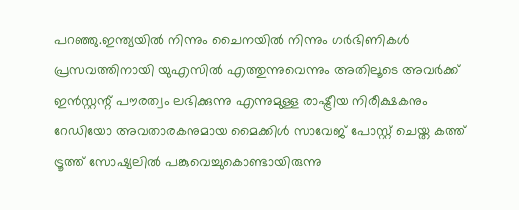പറഞ്ഞു.ഇന്ത്യയില്‍ നിന്നും ചൈനയില്‍ നിന്നും ഗര്‍ഭിണികള്‍ പ്രസവത്തിനായി യുഎസില്‍ എത്തുന്നുവെന്നും അതിലൂടെ അവര്‍ക്ക് ഇന്‍സ്റ്റന്റ് പൗരത്വം ലഭിക്കുന്നു എന്നുമുള്ള രാഷ്ട്രീയ നിരീക്ഷകനും റേഡിയോ അവതാരകനുമായ മൈക്കിള്‍ സാവേജ് പോസ്റ്റ് ചെയ്ത കത്ത് ട്രൂത്ത് സോഷ്യലില്‍ പങ്കുവെച്ചുകൊണ്ടായിരുന്നു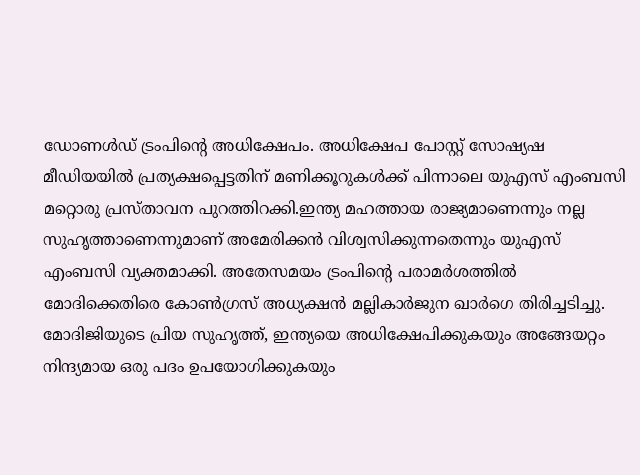ഡോണള്‍ഡ് ട്രംപിന്റെ അധിക്ഷേപം. അധിക്ഷേപ പോസ്റ്റ് സോഷ്യഷ മീഡിയയില്‍ പ്രത്യക്ഷപ്പെട്ടതിന് മണിക്കൂറുകള്‍ക്ക് പിന്നാലെ യുഎസ് എംബസി മറ്റൊരു പ്രസ്താവന പുറത്തിറക്കി.ഇന്ത്യ മഹത്തായ രാജ്യമാണെന്നും നല്ല സുഹൃത്താണെന്നുമാണ് അമേരിക്കന്‍ വിശ്വസിക്കുന്നതെന്നും യുഎസ് എംബസി വ്യക്തമാക്കി. അതേസമയം ട്രംപിന്റെ പരാമര്‍ശത്തില്‍ മോദിക്കെതിരെ കോണ്‍ഗ്രസ് അധ്യക്ഷന്‍ മല്ലികാര്‍ജുന ഖാര്‍ഗെ തിരിച്ചടിച്ചു. മോദിജിയുടെ പ്രിയ സുഹൃത്ത്, ഇന്ത്യയെ അധിക്ഷേപിക്കുകയും അങ്ങേയറ്റം നിന്ദ്യമായ ഒരു പദം ഉപയോഗിക്കുകയും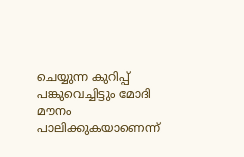ചെയ്യുന്ന കുറിപ്പ് പങ്കുവെച്ചിട്ടും മോദി മൗനം പാലിക്കുകയാണെന്ന്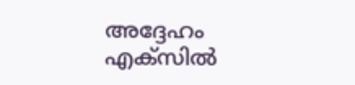അദ്ദേഹം എക്‌സില്‍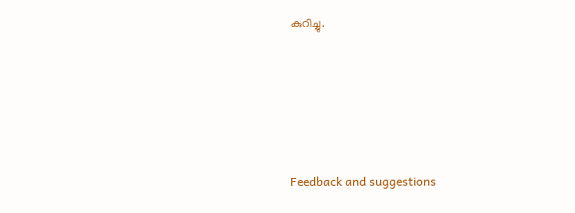കുറിച്ചു.






Feedback and suggestions